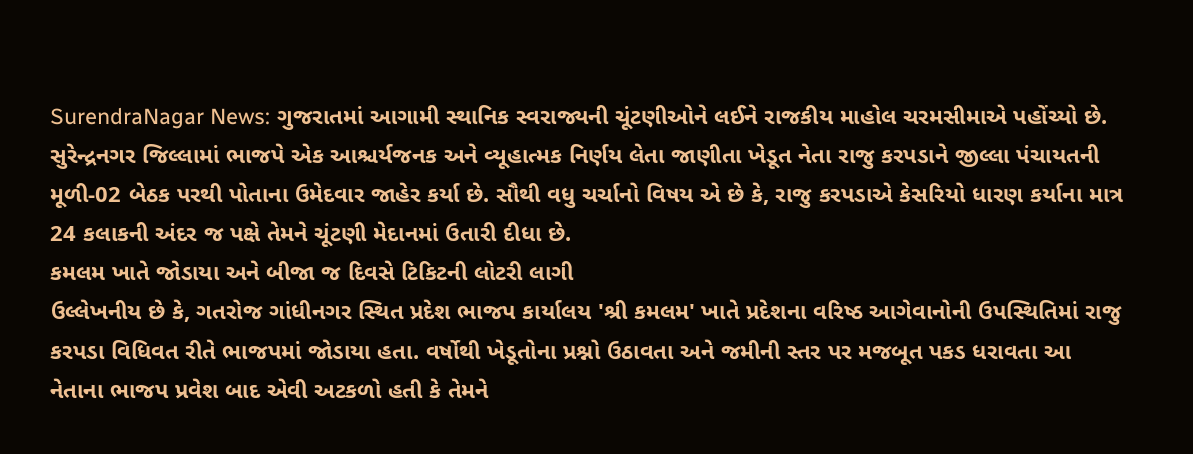SurendraNagar News: ગુજરાતમાં આગામી સ્થાનિક સ્વરાજ્યની ચૂંટણીઓને લઈને રાજકીય માહોલ ચરમસીમાએ પહોંચ્યો છે. સુરેન્દ્રનગર જિલ્લામાં ભાજપે એક આશ્ચર્યજનક અને વ્યૂહાત્મક નિર્ણય લેતા જાણીતા ખેડૂત નેતા રાજુ કરપડાને જીલ્લા પંચાયતની મૂળી-02 બેઠક પરથી પોતાના ઉમેદવાર જાહેર કર્યા છે. સૌથી વધુ ચર્ચાનો વિષય એ છે કે, રાજુ કરપડાએ કેસરિયો ધારણ કર્યાના માત્ર 24 કલાકની અંદર જ પક્ષે તેમને ચૂંટણી મેદાનમાં ઉતારી દીધા છે.
કમલમ ખાતે જોડાયા અને બીજા જ દિવસે ટિકિટની લોટરી લાગી
ઉલ્લેખનીય છે કે, ગતરોજ ગાંધીનગર સ્થિત પ્રદેશ ભાજપ કાર્યાલય 'શ્રી કમલમ' ખાતે પ્રદેશના વરિષ્ઠ આગેવાનોની ઉપસ્થિતિમાં રાજુ કરપડા વિધિવત રીતે ભાજપમાં જોડાયા હતા. વર્ષોથી ખેડૂતોના પ્રશ્નો ઉઠાવતા અને જમીની સ્તર પર મજબૂત પકડ ધરાવતા આ નેતાના ભાજપ પ્રવેશ બાદ એવી અટકળો હતી કે તેમને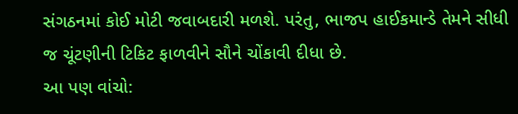સંગઠનમાં કોઈ મોટી જવાબદારી મળશે. પરંતુ, ભાજપ હાઈકમાન્ડે તેમને સીધી જ ચૂંટણીની ટિકિટ ફાળવીને સૌને ચોંકાવી દીધા છે.
આ પણ વાંચો: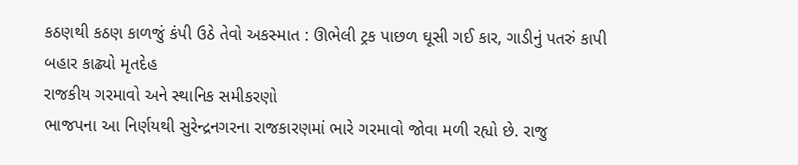કઠણથી કઠણ કાળજું કંપી ઉઠે તેવો અકસ્માત : ઊભેલી ટ્રક પાછળ ઘૂસી ગઈ કાર, ગાડીનું પતરું કાપી બહાર કાઢ્યો મૃતદેહ
રાજકીય ગરમાવો અને સ્થાનિક સમીકરણો
ભાજપના આ નિર્ણયથી સુરેન્દ્રનગરના રાજકારણમાં ભારે ગરમાવો જોવા મળી રહ્યો છે. રાજુ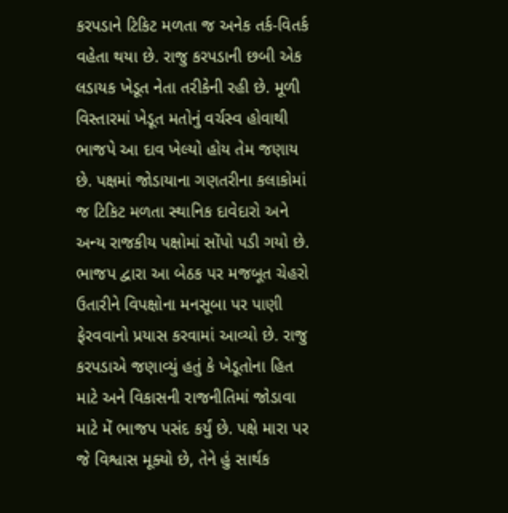કરપડાને ટિકિટ મળતા જ અનેક તર્ક-વિતર્ક વહેતા થયા છે. રાજુ કરપડાની છબી એક લડાયક ખેડૂત નેતા તરીકેની રહી છે. મૂળી વિસ્તારમાં ખેડૂત મતોનું વર્ચસ્વ હોવાથી ભાજપે આ દાવ ખેલ્યો હોય તેમ જણાય છે. પક્ષમાં જોડાયાના ગણતરીના કલાકોમાં જ ટિકિટ મળતા સ્થાનિક દાવેદારો અને અન્ય રાજકીય પક્ષોમાં સોંપો પડી ગયો છે. ભાજપ દ્વારા આ બેઠક પર મજબૂત ચેહરો ઉતારીને વિપક્ષોના મનસૂબા પર પાણી ફેરવવાનો પ્રયાસ કરવામાં આવ્યો છે. રાજુ કરપડાએ જણાવ્યું હતું કે ખેડૂતોના હિત માટે અને વિકાસની રાજનીતિમાં જોડાવા માટે મેં ભાજપ પસંદ કર્યું છે. પક્ષે મારા પર જે વિશ્વાસ મૂક્યો છે, તેને હું સાર્થક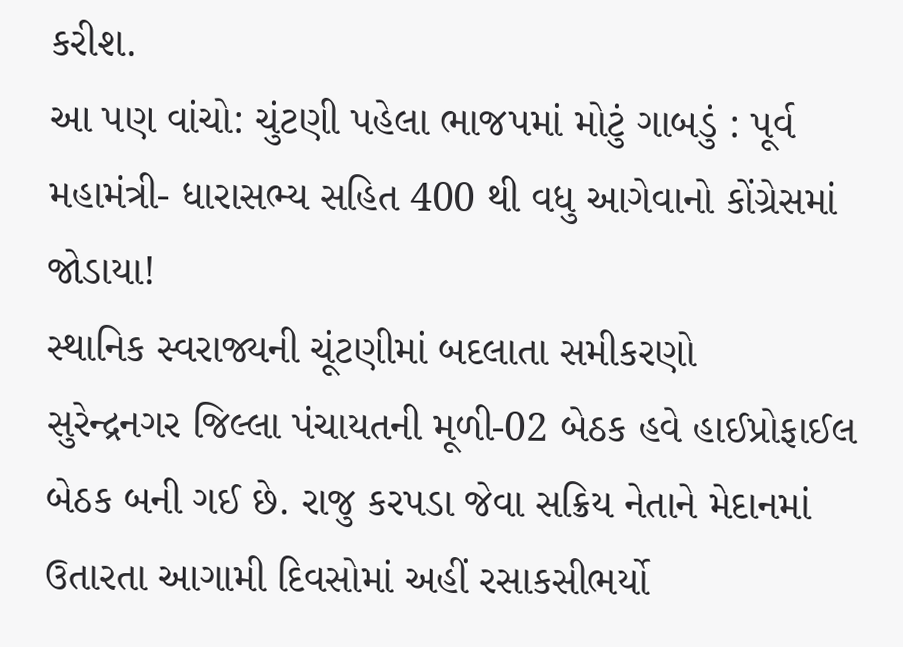કરીશ.
આ પણ વાંચો: ચુંટણી પહેલા ભાજપમાં મોટું ગાબડું : પૂર્વ મહામંત્રી- ધારાસભ્ય સહિત 400 થી વધુ આગેવાનો કોંગ્રેસમાં જોડાયા!
સ્થાનિક સ્વરાજ્યની ચૂંટણીમાં બદલાતા સમીકરણો
સુરેન્દ્રનગર જિલ્લા પંચાયતની મૂળી-02 બેઠક હવે હાઈપ્રોફાઈલ બેઠક બની ગઈ છે. રાજુ કરપડા જેવા સક્રિય નેતાને મેદાનમાં ઉતારતા આગામી દિવસોમાં અહીં રસાકસીભર્યો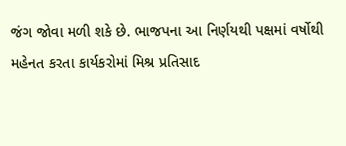જંગ જોવા મળી શકે છે. ભાજપના આ નિર્ણયથી પક્ષમાં વર્ષોથી મહેનત કરતા કાર્યકરોમાં મિશ્ર પ્રતિસાદ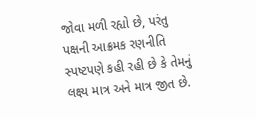જોવા મળી રહ્યો છે, પરંતુ પક્ષની આક્રમક રણનીતિ સ્પષ્ટપણે કહી રહી છે કે તેમનું લક્ષ્ય માત્ર અને માત્ર જીત છે.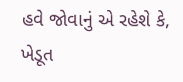હવે જોવાનું એ રહેશે કે, ખેડૂત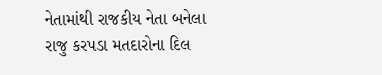નેતામાંથી રાજકીય નેતા બનેલા રાજુ કરપડા મતદારોના દિલ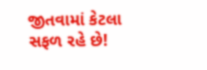જીતવામાં કેટલા સફળ રહે છે!